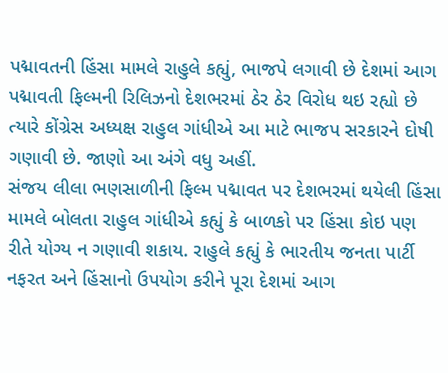પદ્માવતની હિંસા મામલે રાહુલે કહ્યું, ભાજપે લગાવી છે દેશમાં આગ
પદ્માવતી ફિલ્મની રિલિઝનો દેશભરમાં ઠેર ઠેર વિરોધ થઇ રહ્યો છે ત્યારે કોંગ્રેસ અધ્યક્ષ રાહુલ ગાંધીએ આ માટે ભાજપ સરકારને દોષી ગણાવી છે. જાણો આ અંગે વધુ અહીં.
સંજય લીલા ભણસાળીની ફિલ્મ પદ્માવત પર દેશભરમાં થયેલી હિંસા મામલે બોલતા રાહુલ ગાંધીએ કહ્યું કે બાળકો પર હિંસા કોઇ પણ રીતે યોગ્ય ન ગણાવી શકાય. રાહુલે કહ્યું કે ભારતીય જનતા પાર્ટી નફરત અને હિંસાનો ઉપયોગ કરીને પૂરા દેશમાં આગ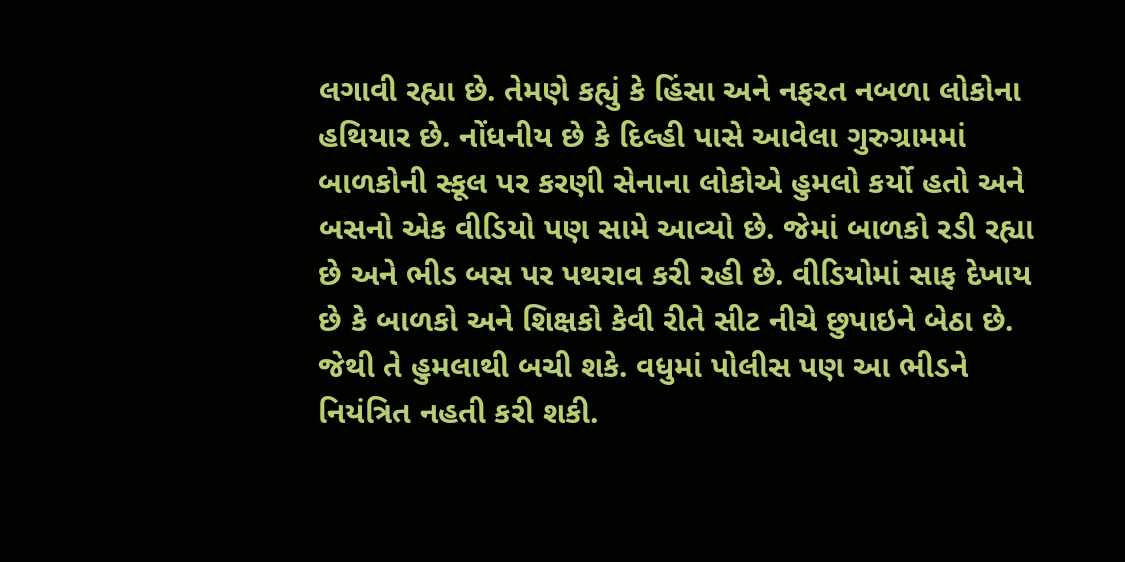લગાવી રહ્યા છે. તેમણે કહ્યું કે હિંસા અને નફરત નબળા લોકોના હથિયાર છે. નોંધનીય છે કે દિલ્હી પાસે આવેલા ગુરુગ્રામમાં બાળકોની સ્કૂલ પર કરણી સેનાના લોકોએ હુમલો કર્યો હતો અને બસનો એક વીડિયો પણ સામે આવ્યો છે. જેમાં બાળકો રડી રહ્યા છે અને ભીડ બસ પર પથરાવ કરી રહી છે. વીડિયોમાં સાફ દેખાય છે કે બાળકો અને શિક્ષકો કેવી રીતે સીટ નીચે છુપાઇને બેઠા છે. જેથી તે હુમલાથી બચી શકે. વધુમાં પોલીસ પણ આ ભીડને નિયંત્રિત નહતી કરી શકી.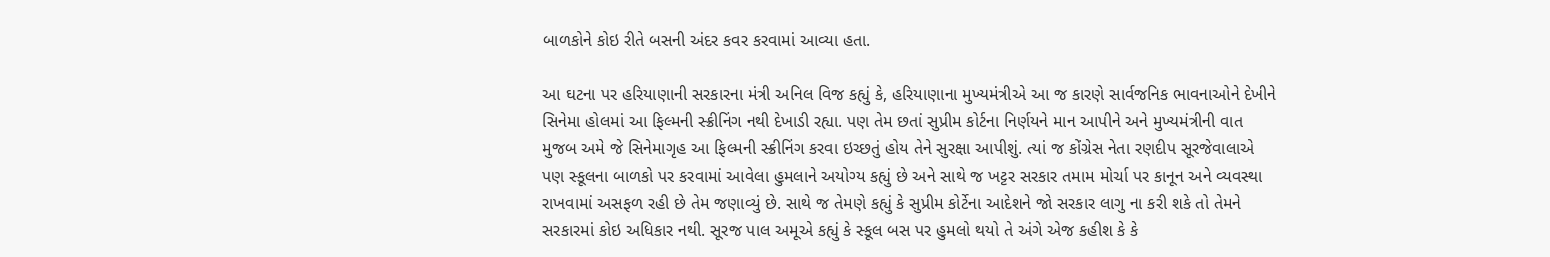બાળકોને કોઇ રીતે બસની અંદર કવર કરવામાં આવ્યા હતા.

આ ઘટના પર હરિયાણાની સરકારના મંત્રી અનિલ વિજ કહ્યું કે, હરિયાણાના મુખ્યમંત્રીએ આ જ કારણે સાર્વજનિક ભાવનાઓને દેખીને સિનેમા હોલમાં આ ફિલ્મની સ્ક્રીનિંગ નથી દેખાડી રહ્યા. પણ તેમ છતાં સુપ્રીમ કોર્ટના નિર્ણયને માન આપીને અને મુખ્યમંત્રીની વાત મુજબ અમે જે સિનેમાગૃહ આ ફિલ્મની સ્ક્રીનિંગ કરવા ઇચ્છતું હોય તેને સુરક્ષા આપીશું. ત્યાં જ કોંગ્રેસ નેતા રણદીપ સૂરજેવાલાએ પણ સ્કૂલના બાળકો પર કરવામાં આવેલા હુમલાને અયોગ્ય કહ્યું છે અને સાથે જ ખટ્ટર સરકાર તમામ મોર્ચા પર કાનૂન અને વ્યવસ્થા રાખવામાં અસફળ રહી છે તેમ જણાવ્યું છે. સાથે જ તેમણે કહ્યું કે સુપ્રીમ કોર્ટેના આદેશને જો સરકાર લાગુ ના કરી શકે તો તેમને સરકારમાં કોઇ અધિકાર નથી. સૂરજ પાલ અમૂએ કહ્યું કે સ્કૂલ બસ પર હુમલો થયો તે અંગે એજ કહીશ કે કે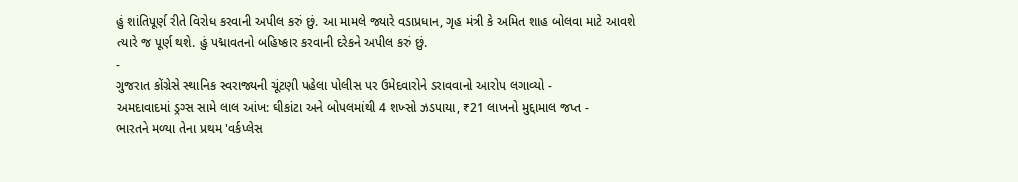હું શાંતિપૂર્ણ રીતે વિરોધ કરવાની અપીલ કરું છું. આ મામલે જ્યારે વડાપ્રધાન, ગૃહ મંત્રી કે અમિત શાહ બોલવા માટે આવશે ત્યારે જ પૂર્ણ થશે. હું પદ્માવતનો બહિષ્કાર કરવાની દરેકને અપીલ કરું છું.
-
ગુજરાત કોંગ્રેસે સ્થાનિક સ્વરાજ્યની ચૂંટણી પહેલા પોલીસ પર ઉમેદવારોને ડરાવવાનો આરોપ લગાવ્યો -
અમદાવાદમાં ડ્રગ્સ સામે લાલ આંખ: ઘીકાંટા અને બોપલમાંથી 4 શખ્સો ઝડપાયા, ₹21 લાખનો મુદ્દામાલ જપ્ત -
ભારતને મળ્યા તેના પ્રથમ 'વર્કપ્લેસ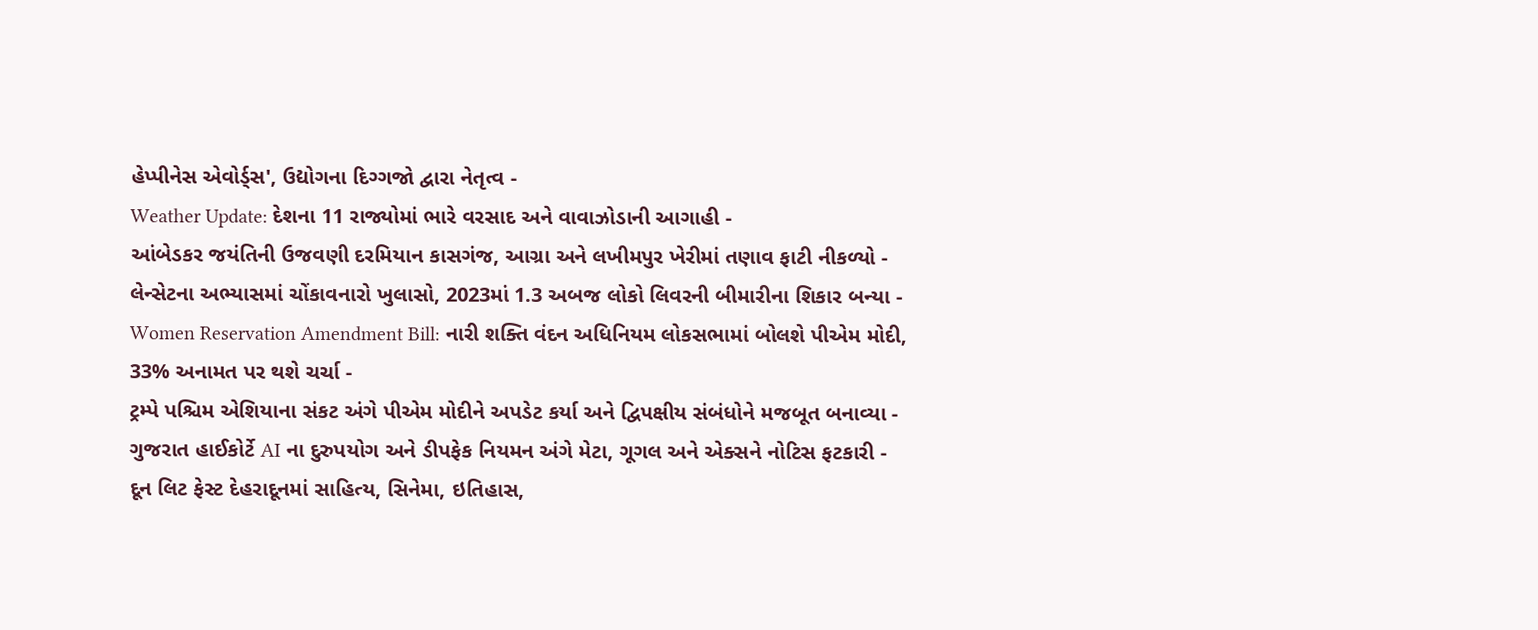હેપ્પીનેસ એવોર્ડ્સ', ઉદ્યોગના દિગ્ગજો દ્વારા નેતૃત્વ -
Weather Update: દેશના 11 રાજ્યોમાં ભારે વરસાદ અને વાવાઝોડાની આગાહી -
આંબેડકર જયંતિની ઉજવણી દરમિયાન કાસગંજ, આગ્રા અને લખીમપુર ખેરીમાં તણાવ ફાટી નીકળ્યો -
લેન્સેટના અભ્યાસમાં ચોંકાવનારો ખુલાસો, 2023માં 1.3 અબજ લોકો લિવરની બીમારીના શિકાર બન્યા -
Women Reservation Amendment Bill: નારી શક્તિ વંદન અધિનિયમ લોકસભામાં બોલશે પીએમ મોદી, 33% અનામત પર થશે ચર્ચા -
ટ્રમ્પે પશ્ચિમ એશિયાના સંકટ અંગે પીએમ મોદીને અપડેટ કર્યા અને દ્વિપક્ષીય સંબંધોને મજબૂત બનાવ્યા -
ગુજરાત હાઈકોર્ટે AI ના દુરુપયોગ અને ડીપફેક નિયમન અંગે મેટા, ગૂગલ અને એક્સને નોટિસ ફટકારી -
દૂન લિટ ફેસ્ટ દેહરાદૂનમાં સાહિત્ય, સિનેમા, ઇતિહાસ,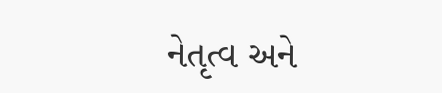નેતૃત્વ અને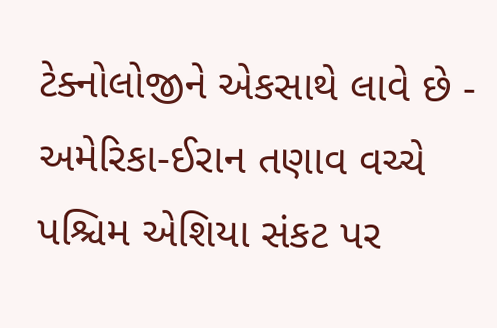ટેક્નોલોજીને એકસાથે લાવે છે -
અમેરિકા-ઈરાન તણાવ વચ્ચે પશ્ચિમ એશિયા સંકટ પર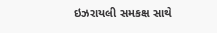ઇઝરાયલી સમકક્ષ સાથે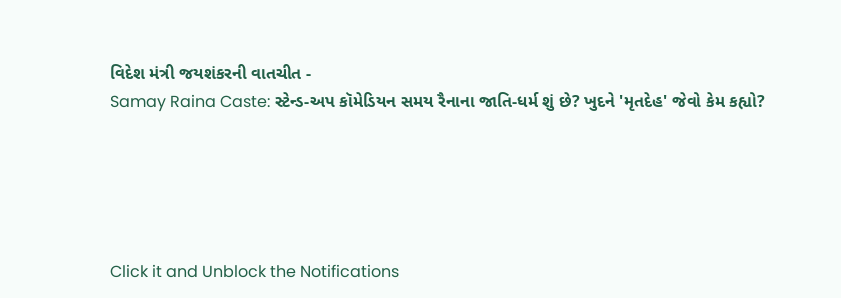વિદેશ મંત્રી જયશંકરની વાતચીત -
Samay Raina Caste: સ્ટેન્ડ-અપ કૉમેડિયન સમય રૈનાના જાતિ-ધર્મ શું છે? ખુદને 'મૃતદેહ' જેવો કેમ કહ્યો?





Click it and Unblock the Notifications